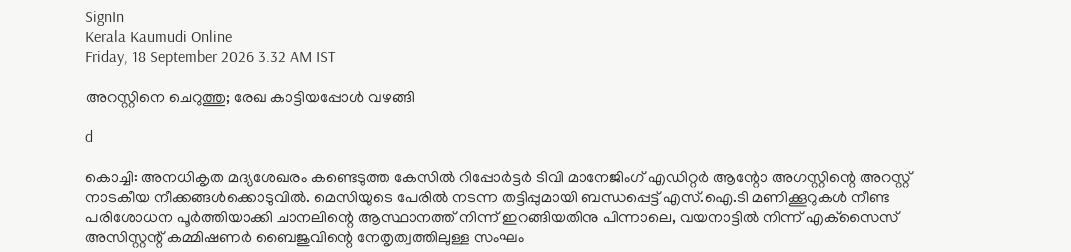SignIn
Kerala Kaumudi Online
Friday, 18 September 2026 3.32 AM IST

അറസ്റ്റിനെ ചെറുത്തു; രേഖ കാട്ടിയപ്പോൾ വഴങ്ങി

d

കൊച്ചി: അനധികൃത മദ്യശേഖരം കണ്ടെടുത്ത കേസിൽ റിപ്പോർട്ടർ ടിവി മാനേജിംഗ് എഡിറ്റർ ആന്റോ അഗസ്റ്റിന്റെ അറസ്റ്റ് നാടകീയ നീക്കങ്ങൾക്കൊടുവിൽ. മെസിയുടെ പേരിൽ നടന്ന തട്ടിപ്പുമായി ബന്ധപ്പെട്ട് എസ്.ഐ.ടി മണിക്കൂറുകൾ നീണ്ട പരിശോധന പൂർത്തിയാക്കി ചാനലിന്റെ ആസ്ഥാനത്ത് നിന്ന് ഇറങ്ങിയതിനു പിന്നാലെ, വയനാട്ടിൽ നിന്ന് എക്‌സൈസ് അസിസ്റ്റന്റ് കമ്മിഷണർ ബൈജുവിന്റെ നേതൃത്വത്തിലുള്ള സംഘം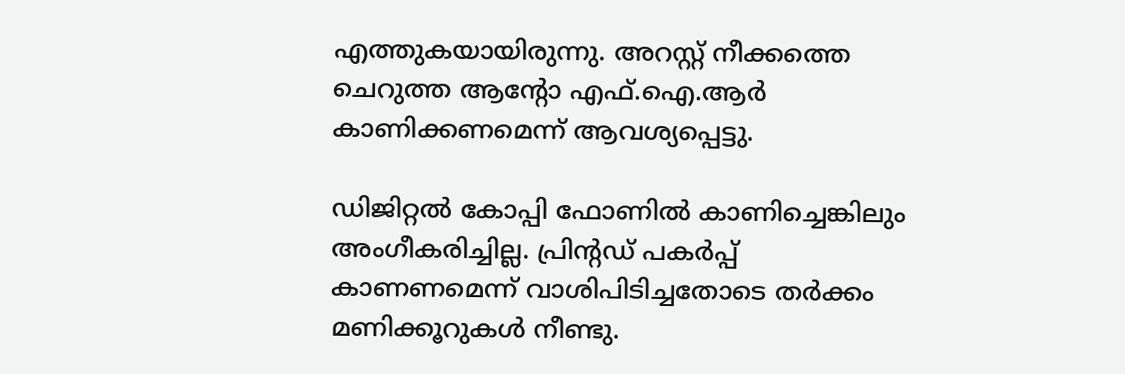എത്തുകയായിരുന്നു. അറസ്റ്റ് നീക്കത്തെ ചെറുത്ത ആന്റോ എഫ്.ഐ.ആർ കാണിക്കണമെന്ന് ആവശ്യപ്പെട്ടു.

ഡിജിറ്റൽ കോപ്പി ഫോണിൽ കാണിച്ചെങ്കിലും അംഗീകരിച്ചില്ല. പ്രിന്റഡ് പകർപ്പ് കാണണമെന്ന് വാശിപിടിച്ചതോടെ തർക്കം മണിക്കൂറുകൾ നീണ്ടു.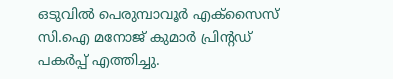ഒടുവിൽ പെരുമ്പാവൂർ എക്‌സൈസ് സി.ഐ മനോജ് കുമാർ പ്രിന്റഡ് പകർപ്പ് എത്തിച്ചു.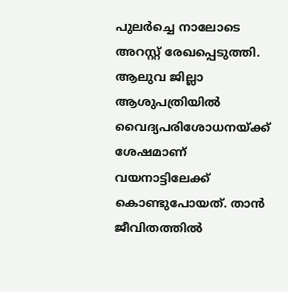പുലർച്ചെ നാലോടെ അറസ്റ്റ് രേഖപ്പെടുത്തി. ആലുവ ജില്ലാ ആശുപത്രിയിൽ വൈദ്യപരിശോധനയ്ക്ക് ശേഷമാണ് വയനാട്ടിലേക്ക് കൊണ്ടുപോയത്. താൻ ജീവിതത്തിൽ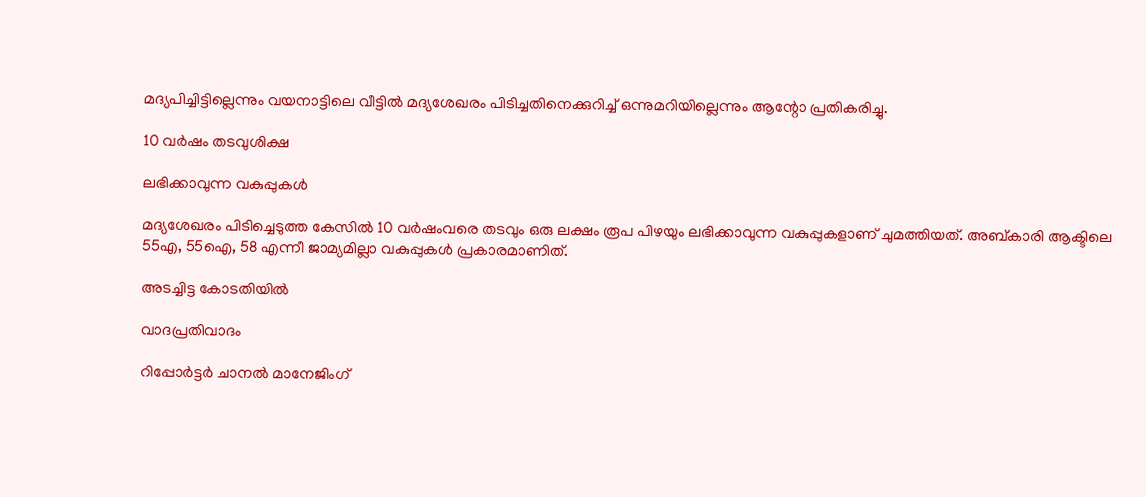മദ്യപിച്ചിട്ടില്ലെന്നും വയനാട്ടിലെ വീട്ടിൽ മദ്യശേഖരം പിടിച്ചതിനെക്കുറിച്ച് ഒന്നുമറിയില്ലെന്നും ആന്റോ പ്രതികരിച്ചു.

10 വർഷം തടവുശിക്ഷ

ലഭിക്കാവുന്ന വകുപ്പുകൾ

മദ്യശേഖരം പിടിച്ചെടുത്ത കേസിൽ 10 വർഷംവരെ തടവും ഒരു ലക്ഷം രൂപ പിഴയും ലഭിക്കാവുന്ന വകുപ്പുകളാണ് ചുമത്തിയത്. അബ്കാരി ആക്ടിലെ 55എ, 55ഐ, 58 എന്നീ ജാമ്യമില്ലാ വകുപ്പുകൾ പ്രകാരമാണിത്.

അടച്ചിട്ട കോടതിയിൽ

വാദപ്രതിവാദം

റിപ്പോർട്ടർ ചാനൽ മാനേജിംഗ്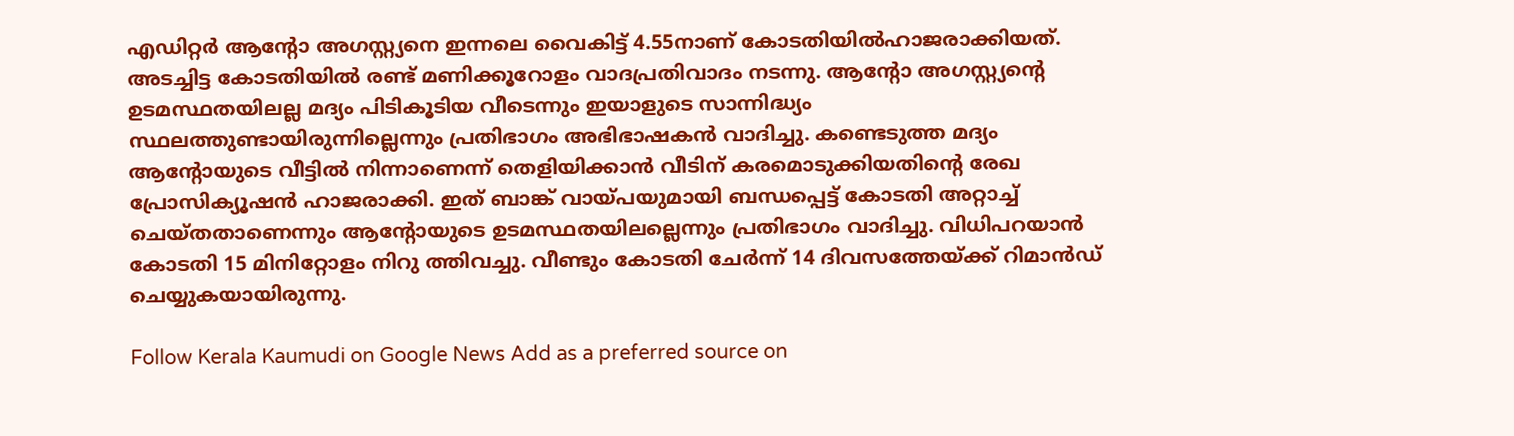എഡിറ്റർ ആന്റോ അഗസ്റ്റ്യനെ ഇന്നലെ വൈകിട്ട് 4.55നാണ് കോടതിയിൽഹാജരാക്കിയത്. അടച്ചിട്ട കോടതിയിൽ രണ്ട് മണിക്കൂറോളം വാദപ്രതിവാദം നടന്നു. ആന്റോ അഗസ്റ്റ്യന്റെ ഉടമസ്ഥതയിലല്ല മദ്യം പിടികൂടിയ വീടെന്നും ഇയാളുടെ സാന്നിദ്ധ്യം സ്ഥലത്തുണ്ടായിരുന്നില്ലെന്നും പ്രതിഭാഗം അഭിഭാഷകൻ വാദിച്ചു. കണ്ടെടുത്ത മദ്യം ആന്റോയുടെ വീട്ടിൽ നിന്നാണെന്ന് തെളിയിക്കാൻ വീടിന് കരമൊടുക്കിയതിന്റെ രേഖ പ്രോസിക്യൂഷൻ ഹാജരാക്കി. ഇത് ബാങ്ക് വായ്പയുമായി ബന്ധപ്പെട്ട് കോടതി അറ്റാച്ച് ചെയ്തതാണെന്നും ആന്റോയുടെ ഉടമസ്ഥതയിലല്ലെന്നും പ്രതിഭാഗം വാദിച്ചു. വിധിപറയാൻ കോടതി 15 മിനിറ്റോളം നിറു ത്തിവച്ചു. വീണ്ടും കോടതി ചേർന്ന് 14 ദിവസത്തേയ്ക്ക് റിമാൻഡ് ചെയ്യുകയായിരുന്നു.

Follow Kerala Kaumudi on Google News Add as a preferred source on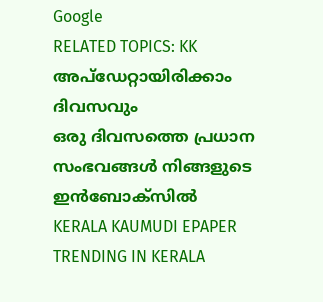Google
RELATED TOPICS: KK
അപ്ഡേറ്റായിരിക്കാം ദിവസവും
ഒരു ദിവസത്തെ പ്രധാന സംഭവങ്ങൾ നിങ്ങളുടെ ഇൻബോക്സിൽ
KERALA KAUMUDI EPAPER
TRENDING IN KERALA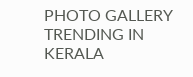PHOTO GALLERY
TRENDING IN KERALA